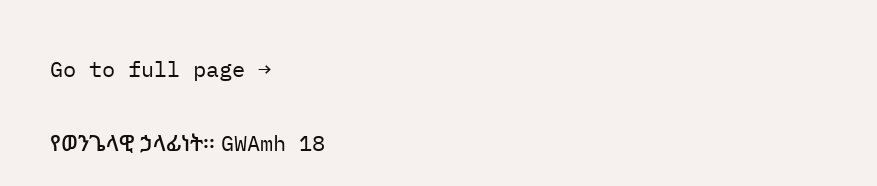Go to full page →

የወንጌላዊ ኃላፊነት፡፡ GWAmh 18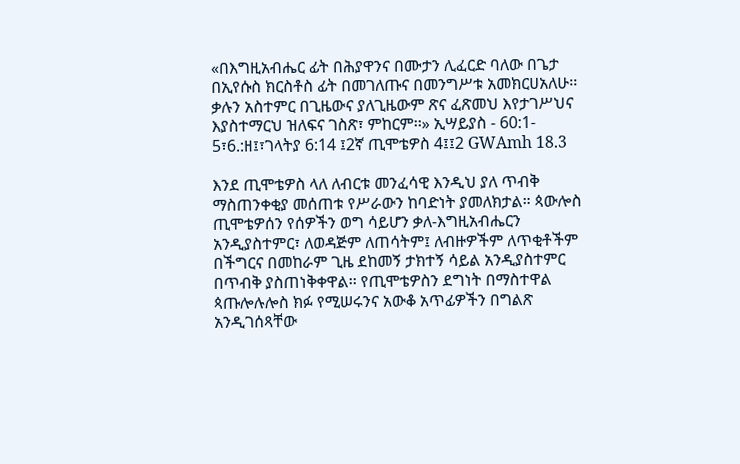«በእግዚአብሔር ፊት በሕያዋንና በሙታን ሊፈርድ ባለው በጌታ በኢየሱስ ክርስቶስ ፊት በመገለጡና በመንግሥቱ አመክርሀአለሁ፡፡ ቃሉን አስተምር በጊዜውና ያለጊዜውም ጽና ፈጽመህ እየታገሥህና እያስተማርህ ዝለፍና ገስጽ፣ ምከርም፡፡» ኢሣይያስ - 60:1- 5፣6.:ዘ፤፣ገላትያ 6:14 ፤2ኛ ጢሞቴዎስ 4፤፤2 GWAmh 18.3

እንደ ጢሞቴዎስ ላለ ለብርቱ መንፈሳዊ እንዲህ ያለ ጥብቅ ማስጠንቀቂያ መሰጠቱ የሥራውን ከባድነት ያመለክታል። ጳውሎስ ጢሞቴዎሰን የሰዎችን ወግ ሳይሆን ቃለ-እግዚአብሔርን አንዲያስተምር፣ ለወዳጅም ለጠሳትም፤ ለብዙዎችም ለጥቂቶችም በችግርና በመከራም ጊዜ ደከመኝ ታክተኝ ሳይል አንዲያስተምር በጥብቅ ያስጠነቅቀዋል፡፡ የጢሞቴዎስን ደግነት በማስተዋል ጳጡሎሉሎስ ክፉ የሚሠሩንና አውቆ አጥፊዎችን በግልጽ አንዲገሰጻቸው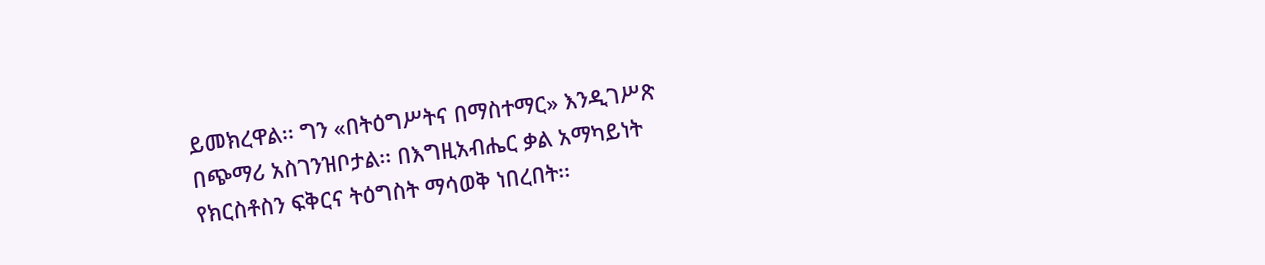ይመክረዋል፡፡ ግን «በትዕግሥትና በማስተማር» እንዲገሥጽ በጭማሪ አስገንዝቦታል፡፡ በእግዚአብሔር ቃል አማካይነት የክርስቶስን ፍቅርና ትዕግስት ማሳወቅ ነበረበት፡፡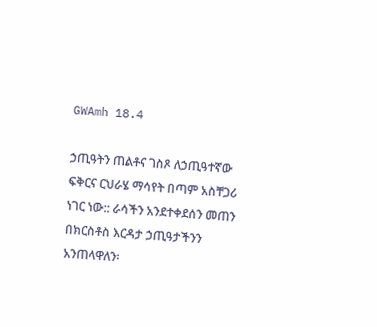GWAmh 18.4

ኃጢዓትን ጠልቶና ገስጾ ለኃጢዓተኛው ፍቅርና ርህራሄ ማሳየት በጣም አስቸጋሪ ነገር ነው:: ራሳችን አንደተቀደሰን መጠን በክርስቶስ እርዳታ ኃጢዓታችንን አንጠላዋለን፡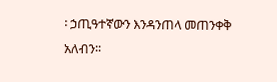፡ ኃጢዓተኛውን እንዳንጠላ መጠንቀቅ አለብን፡፡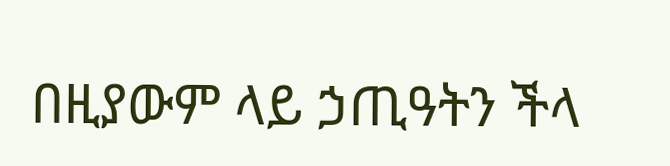በዚያውም ላይ ኃጢዓትን ችላ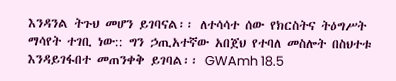እንዳንል ትጉህ መሆን ይገባናል፡፡ ለተሳሳተ ሰው የክርስትና ትዕግሥት ማሳየት ተገቢ ነው:: ግን ኃጢአተኛው አበጀህ የተባለ መስሎት በስህተቱ እንዳይገፋበተ መጠንቀቅ ይገባል፡፡ GWAmh 18.5